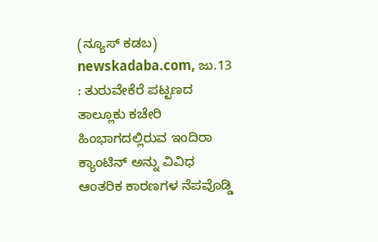(ನ್ಯೂಸ್ ಕಡಬ) newskadaba.com, ಜು.13 : ತುರುವೇಕೆರೆ ಪಟ್ಟಣದ ತಾಲ್ಲೂಕು ಕಚೇರಿ ಹಿಂಭಾಗದಲ್ಲಿರುವ ಇಂದಿರಾ ಕ್ಯಾಂಟಿನ್ ಅನ್ನು ವಿವಿಧ ಆಂತರಿಕ ಕಾರಣಗಳ ನೆಪವೊಡ್ಡಿ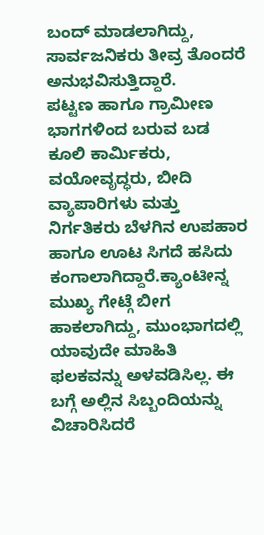ಬಂದ್ ಮಾಡಲಾಗಿದ್ದು, ಸಾರ್ವಜನಿಕರು ತೀವ್ರ ತೊಂದರೆ ಅನುಭವಿಸುತ್ತಿದ್ದಾರೆ.
ಪಟ್ಟಣ ಹಾಗೂ ಗ್ರಾಮೀಣ ಭಾಗಗಳಿಂದ ಬರುವ ಬಡ ಕೂಲಿ ಕಾರ್ಮಿಕರು, ವಯೋವೃದ್ಧರು, ಬೀದಿ ವ್ಯಾಪಾರಿಗಳು ಮತ್ತು ನಿರ್ಗತಿಕರು ಬೆಳಗಿನ ಉಪಹಾರ ಹಾಗೂ ಊಟ ಸಿಗದೆ ಹಸಿದು ಕಂಗಾಲಾಗಿದ್ದಾರೆ.ಕ್ಯಾಂಟೀನ್ನ ಮುಖ್ಯ ಗೇಟ್ಗೆ ಬೀಗ ಹಾಕಲಾಗಿದ್ದು, ಮುಂಭಾಗದಲ್ಲಿ ಯಾವುದೇ ಮಾಹಿತಿ ಫಲಕವನ್ನು ಅಳವಡಿಸಿಲ್ಲ. ಈ ಬಗ್ಗೆ ಅಲ್ಲಿನ ಸಿಬ್ಬಂದಿಯನ್ನು ವಿಚಾರಿಸಿದರೆ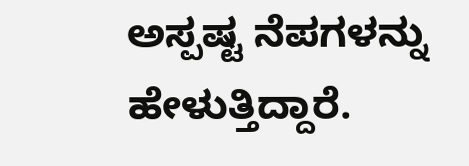ಅಸ್ಪಷ್ಟ ನೆಪಗಳನ್ನು ಹೇಳುತ್ತಿದ್ದಾರೆ.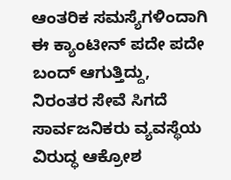ಆಂತರಿಕ ಸಮಸ್ಯೆಗಳಿಂದಾಗಿ ಈ ಕ್ಯಾಂಟೀನ್ ಪದೇ ಪದೇ ಬಂದ್ ಆಗುತ್ತಿದ್ದು, ನಿರಂತರ ಸೇವೆ ಸಿಗದೆ ಸಾರ್ವಜನಿಕರು ವ್ಯವಸ್ಥೆಯ ವಿರುದ್ಧ ಆಕ್ರೋಶ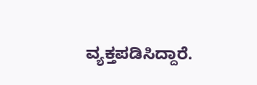ವ್ಯಕ್ತಪಡಿಸಿದ್ದಾರೆ.